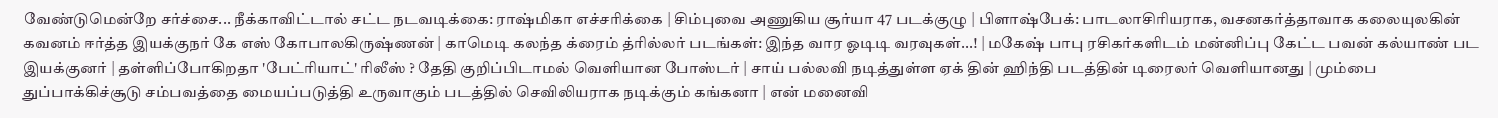வேண்டுமென்றே சர்ச்சை... நீக்காவிட்டால் சட்ட நடவடிக்கை: ராஷ்மிகா எச்சரிக்கை | சிம்புவை அணுகிய சூர்யா 47 படக்குழு | பிளாஷ்பேக்: பாடலாசிரியராக, வசனகர்த்தாவாக கலையுலகின் கவனம் ஈர்த்த இயக்குநர் கே எஸ் கோபாலகிருஷ்ணன் | காமெடி கலந்த க்ரைம் த்ரில்லர் படங்கள்: இந்த வார ஓடிடி வரவுகள்...! | மகேஷ் பாபு ரசிகர்களிடம் மன்னிப்பு கேட்ட பவன் கல்யாண் பட இயக்குனர் | தள்ளிப்போகிறதா 'பேட்ரியாட்' ரிலீஸ் ? தேதி குறிப்பிடாமல் வெளியான போஸ்டர் | சாய் பல்லவி நடித்துள்ள ஏக் தின் ஹிந்தி படத்தின் டிரைலர் வெளியானது | மும்பை துப்பாக்கிச்சூடு சம்பவத்தை மையப்படுத்தி உருவாகும் படத்தில் செவிலியராக நடிக்கும் கங்கனா | என் மனைவி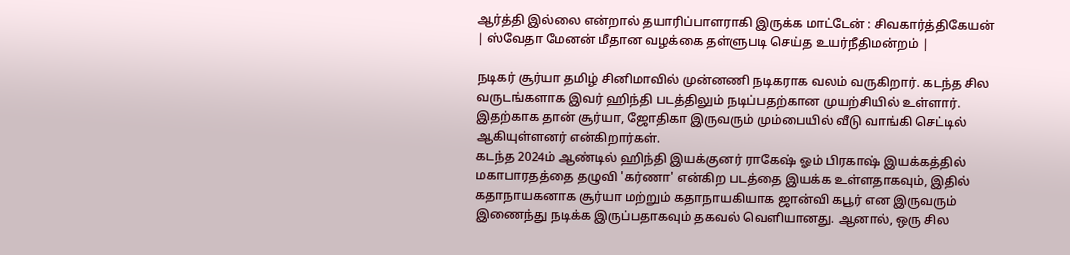ஆர்த்தி இல்லை என்றால் தயாரிப்பாளராகி இருக்க மாட்டேன் : சிவகார்த்திகேயன் | ஸ்வேதா மேனன் மீதான வழக்கை தள்ளுபடி செய்த உயர்நீதிமன்றம் |

நடிகர் சூர்யா தமிழ் சினிமாவில் முன்னணி நடிகராக வலம் வருகிறார். கடந்த சில வருடங்களாக இவர் ஹிந்தி படத்திலும் நடிப்பதற்கான முயற்சியில் உள்ளார். இதற்காக தான் சூர்யா, ஜோதிகா இருவரும் மும்பையில் வீடு வாங்கி செட்டில் ஆகியுள்ளனர் என்கிறார்கள்.
கடந்த 2024ம் ஆண்டில் ஹிந்தி இயக்குனர் ராகேஷ் ஓம் பிரகாஷ் இயக்கத்தில் மகாபாரதத்தை தழுவி 'கர்ணா' என்கிற படத்தை இயக்க உள்ளதாகவும், இதில் கதாநாயகனாக சூர்யா மற்றும் கதாநாயகியாக ஜான்வி கபூர் என இருவரும் இணைந்து நடிக்க இருப்பதாகவும் தகவல் வெளியானது. ஆனால், ஒரு சில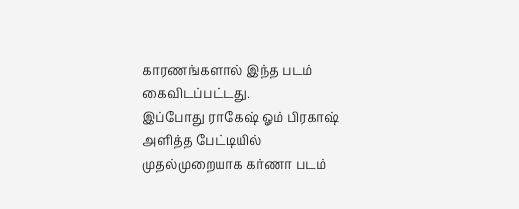காரணங்களால் இந்த படம் கைவிடப்பட்டது.
இப்போது ராகேஷ் ஓம் பிரகாஷ் அளித்த பேட்டியில் முதல்முறையாக கர்ணா படம்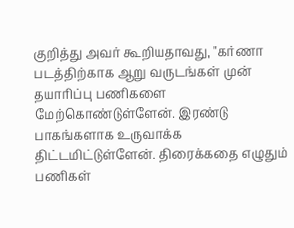குறித்து அவர் கூறியதாவது, "கர்ணா படத்திற்காக ஆறு வருடங்கள் முன் தயாரிப்பு பணிகளை மேற்கொண்டுள்ளேன். இரண்டு பாகங்களாக உருவாக்க திட்டமிட்டுள்ளேன். திரைக்கதை எழுதும் பணிகள்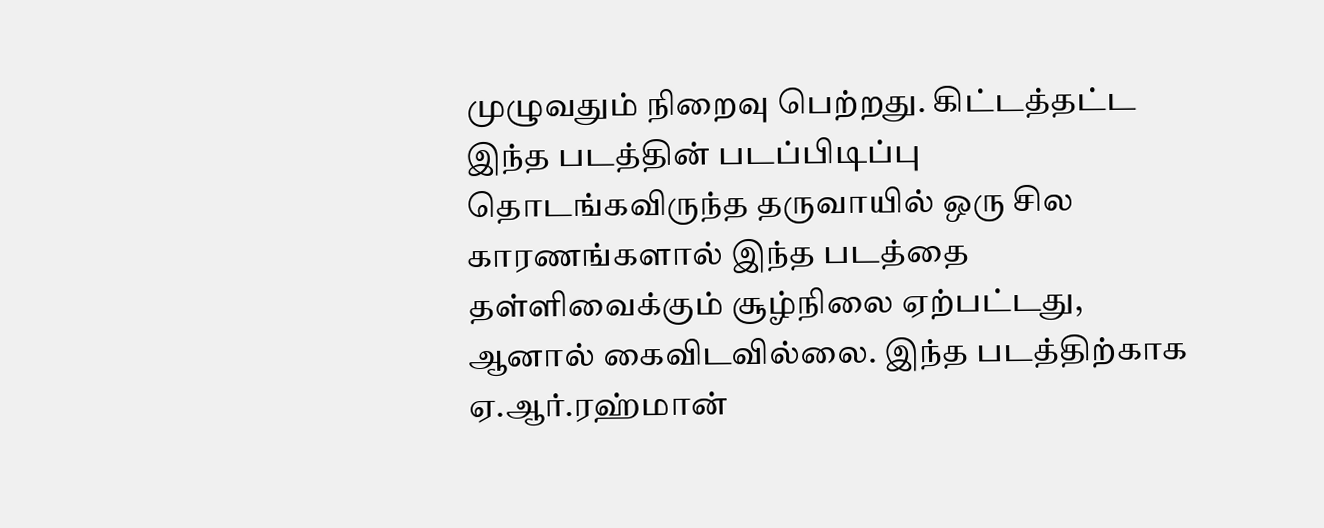முழுவதும் நிறைவு பெற்றது. கிட்டத்தட்ட இந்த படத்தின் படப்பிடிப்பு தொடங்கவிருந்த தருவாயில் ஒரு சில காரணங்களால் இந்த படத்தை தள்ளிவைக்கும் சூழ்நிலை ஏற்பட்டது, ஆனால் கைவிடவில்லை. இந்த படத்திற்காக ஏ.ஆர்.ரஹ்மான்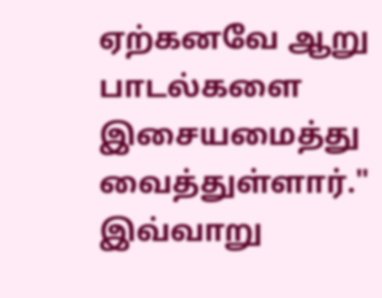ஏற்கனவே ஆறு பாடல்களை இசையமைத்து வைத்துள்ளார்." இவ்வாறு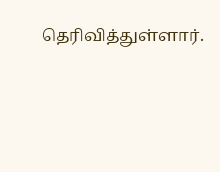தெரிவித்துள்ளார்.